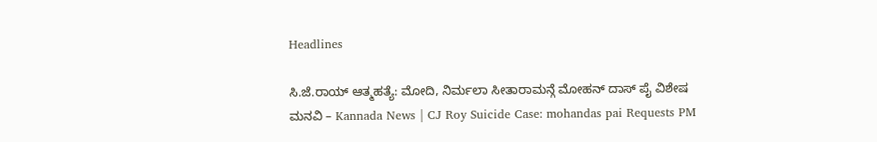Headlines

ಸಿ.ಜೆ.ರಾಯ್ ಆತ್ಮಹತ್ಯೆ: ಮೋದಿ, ನಿರ್ಮಲಾ ಸೀತಾರಾಮನ್ಗೆ ಮೋಹನ್ ದಾಸ್ ಪೈ ವಿಶೇಷ ಮನವಿ – Kannada News | CJ Roy Suicide Case: mohandas pai Requests PM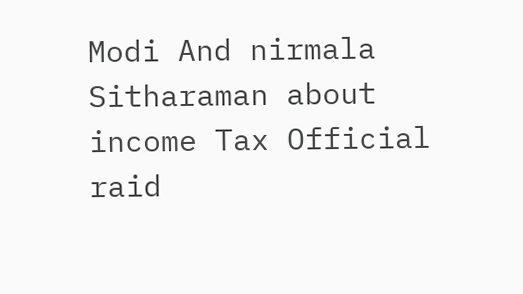Modi And nirmala Sitharaman about income Tax Official raid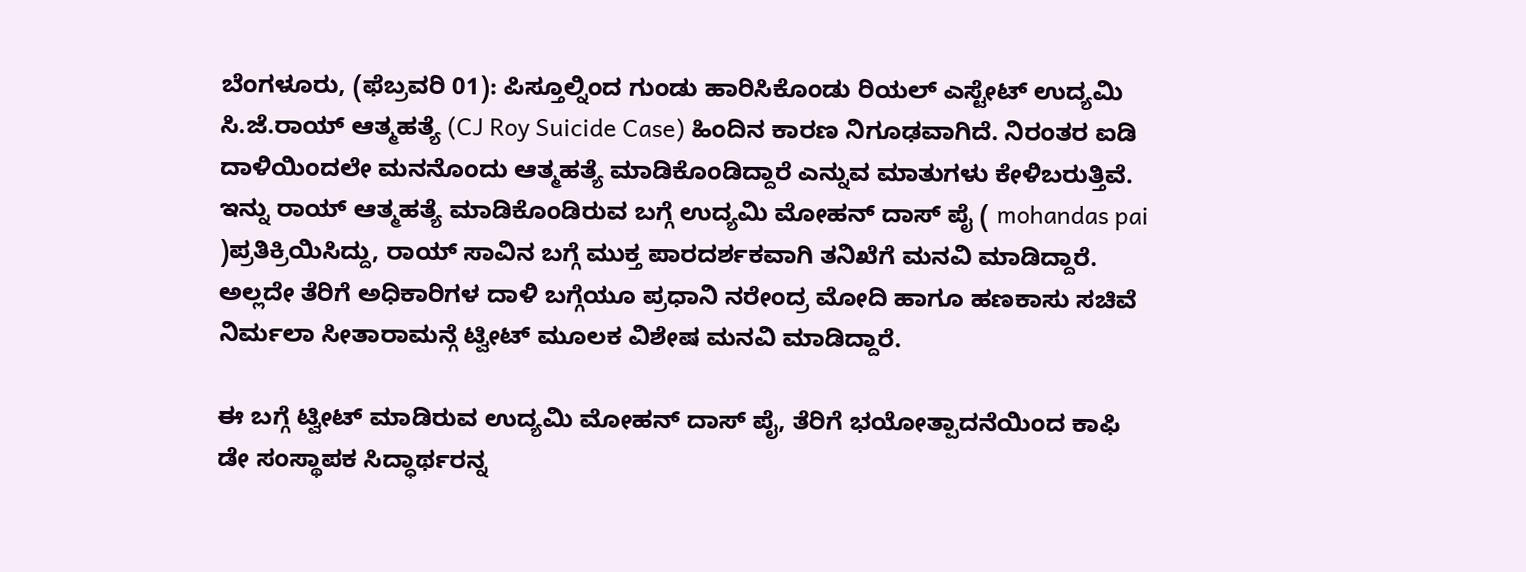ಬೆಂಗಳೂರು, (ಫೆಬ್ರವರಿ 01): ಪಿಸ್ತೂಲ್ನಿಂದ ಗುಂಡು ಹಾರಿಸಿಕೊಂಡು ರಿಯಲ್ ಎಸ್ಟೇಟ್ ಉದ್ಯಮಿ ಸಿ.ಜೆ.ರಾಯ್ ಆತ್ಮಹತ್ಯೆ (CJ Roy Suicide Case) ಹಿಂದಿನ ಕಾರಣ ನಿಗೂಢವಾಗಿದೆ. ನಿರಂತರ ಐಡಿ ದಾಳಿಯಿಂದಲೇ ಮನನೊಂದು ಆತ್ಮಹತ್ಯೆ ಮಾಡಿಕೊಂಡಿದ್ದಾರೆ ಎನ್ನುವ ಮಾತುಗಳು ಕೇಳಿಬರುತ್ತಿವೆ. ಇನ್ನು ರಾಯ್ ಆತ್ಮಹತ್ಯೆ ಮಾಡಿಕೊಂಡಿರುವ ಬಗ್ಗೆ ಉದ್ಯಮಿ ಮೋಹನ್ ದಾಸ್ ಪೈ ( mohandas pai )ಪ್ರತಿಕ್ರಿಯಿಸಿದ್ದು, ರಾಯ್ ಸಾವಿನ ಬಗ್ಗೆ ಮುಕ್ತ ಪಾರದರ್ಶಕವಾಗಿ ತನಿಖೆಗೆ ಮನವಿ ಮಾಡಿದ್ದಾರೆ. ಅಲ್ಲದೇ ತೆರಿಗೆ ಅಧಿಕಾರಿಗಳ ದಾಳಿ ಬಗ್ಗೆಯೂ ಪ್ರಧಾನಿ ನರೇಂದ್ರ ಮೋದಿ ಹಾಗೂ ಹಣಕಾಸು ಸಚಿವೆ ನಿರ್ಮಲಾ ಸೀತಾರಾಮನ್ಗೆ ಟ್ವೀಟ್ ಮೂಲಕ ವಿಶೇಷ ಮನವಿ ಮಾಡಿದ್ದಾರೆ.

ಈ ಬಗ್ಗೆ ಟ್ವೀಟ್ ಮಾಡಿರುವ ಉದ್ಯಮಿ ಮೋಹನ್ ದಾಸ್ ಪೈ, ತೆರಿಗೆ ಭಯೋತ್ಪಾದನೆಯಿಂದ ಕಾಫಿ ಡೇ ಸಂಸ್ಥಾಪಕ ಸಿದ್ಧಾರ್ಥರನ್ನ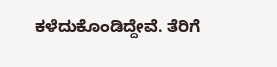ಕಳೆದುಕೊಂಡಿದ್ದೇವೆ. ತೆರಿಗೆ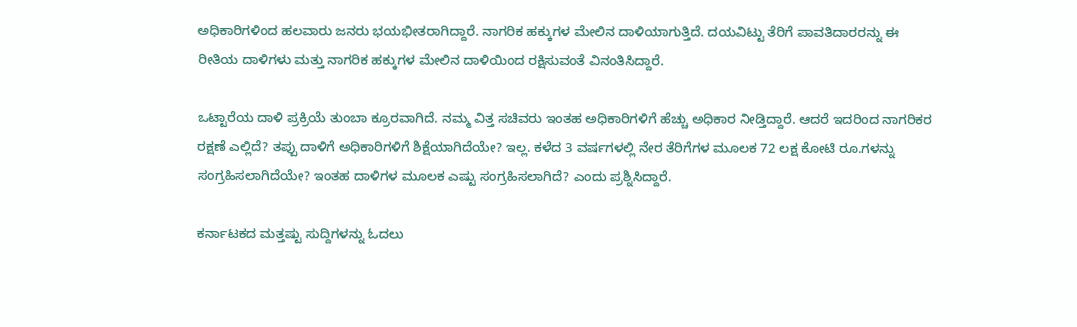ಅಧಿಕಾರಿಗಳಿಂದ ಹಲವಾರು ಜನರು ಭಯಭೀತರಾಗಿದ್ದಾರೆ. ನಾಗರಿಕ ಹಕ್ಕುಗಳ ಮೇಲಿನ ದಾಳಿಯಾಗುತ್ತಿದೆ. ದಯವಿಟ್ಟು ತೆರಿಗೆ ಪಾವತಿದಾರರನ್ನು ಈ ರೀತಿಯ ದಾಳಿಗಳು ಮತ್ತು ನಾಗರಿಕ ಹಕ್ಕುಗಳ ಮೇಲಿನ ದಾಳಿಯಿಂದ ರಕ್ಷಿಸುವಂತೆ ವಿನಂತಿಸಿದ್ದಾರೆ.

ಒಟ್ಟಾರೆಯ ದಾಳಿ ಪ್ರಕ್ರಿಯೆ ತುಂಬಾ ಕ್ರೂರವಾಗಿದೆ. ನಮ್ಮ ವಿತ್ತ ಸಚಿವರು ಇಂತಹ ಅಧಿಕಾರಿಗಳಿಗೆ ಹೆಚ್ಚು ಅಧಿಕಾರ ನೀಡ್ತಿದ್ದಾರೆ. ಆದರೆ ಇದರಿಂದ ನಾಗರಿಕರ ರಕ್ಷಣೆ ಎಲ್ಲಿದೆ? ತಪ್ಪು ದಾಳಿಗೆ ಅಧಿಕಾರಿಗಳಿಗೆ ಶಿಕ್ಷೆಯಾಗಿದೆಯೇ? ಇಲ್ಲ. ಕಳೆದ 3 ವರ್ಷಗಳಲ್ಲಿ ನೇರ ತೆರಿಗೆಗಳ ಮೂಲಕ 72 ಲಕ್ಷ ಕೋಟಿ ರೂ.ಗಳನ್ನು ಸಂಗ್ರಹಿಸಲಾಗಿದೆಯೇ? ಇಂತಹ ದಾಳಿಗಳ ಮೂಲಕ ಎಷ್ಟು ಸಂಗ್ರಹಿಸಲಾಗಿದೆ? ಎಂದು ಪ್ರಶ್ನಿಸಿದ್ದಾರೆ.

ಕರ್ನಾಟಕದ ಮತ್ತಷ್ಟು ಸುದ್ದಿಗಳನ್ನು ಓದಲು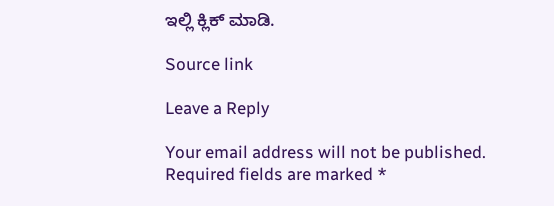ಇಲ್ಲಿ ಕ್ಲಿಕ್ ಮಾಡಿ.

Source link

Leave a Reply

Your email address will not be published. Required fields are marked *